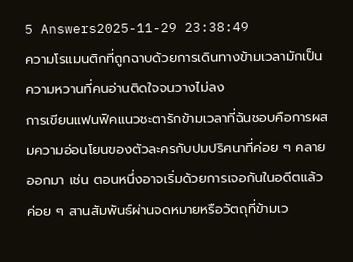5 Answers2025-11-29 23:38:49
ความโรแมนติกที่ถูกฉาบด้วยการเดินทางข้ามเวลามักเป็นความหวานที่คนอ่านติดใจจนวางไม่ลง
การเขียนแฟนฟิคแนวชะตารักข้ามเวลาที่ฉันชอบคือการผสมความอ่อนโยนของตัวละครกับปมปริศนาที่ค่อย ๆ คลายออกมา เช่น ตอนหนึ่งอาจเริ่มด้วยการเจอกันในอดีตแล้วค่อย ๆ สานสัมพันธ์ผ่านจดหมายหรือวัตถุที่ข้ามเว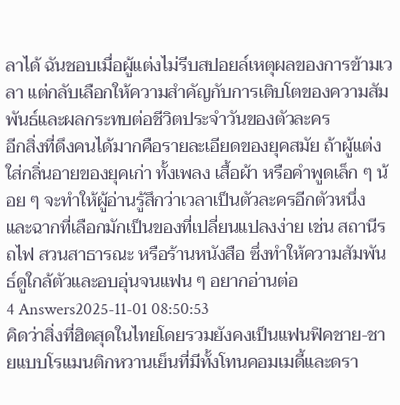ลาได้ ฉันชอบเมื่อผู้แต่งไม่รีบสปอยล์เหตุผลของการข้ามเวลา แต่กลับเลือกให้ความสำคัญกับการเติบโตของความสัมพันธ์และผลกระทบต่อชีวิตประจำวันของตัวละคร
อีกสิ่งที่ดึงคนได้มากคือรายละเอียดของยุคสมัย ถ้าผู้แต่งใส่กลิ่นอายของยุคเก่า ทั้งเพลง เสื้อผ้า หรือคำพูดเล็ก ๆ น้อย ๆ จะทำให้ผู้อ่านรู้สึกว่าเวลาเป็นตัวละครอีกตัวหนึ่ง และฉากที่เลือกมักเป็นของที่เปลี่ยนแปลงง่าย เช่น สถานีรถไฟ สวนสาธารณะ หรือร้านหนังสือ ซึ่งทำให้ความสัมพันธ์ดูใกล้ตัวและอบอุ่นจนแฟน ๆ อยากอ่านต่อ
4 Answers2025-11-01 08:50:53
คิดว่าสิ่งที่ฮิตสุดในไทยโดยรวมยังคงเป็นแฟนฟิคชาย-ชายแบบโรแมนติกหวานเย็นที่มีทั้งโทนคอมเมดี้และดรา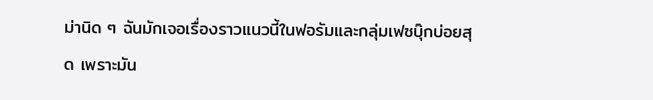ม่านิด ๆ ฉันมักเจอเรื่องราวแนวนี้ในฟอรัมและกลุ่มเฟซบุ๊กบ่อยสุด เพราะมัน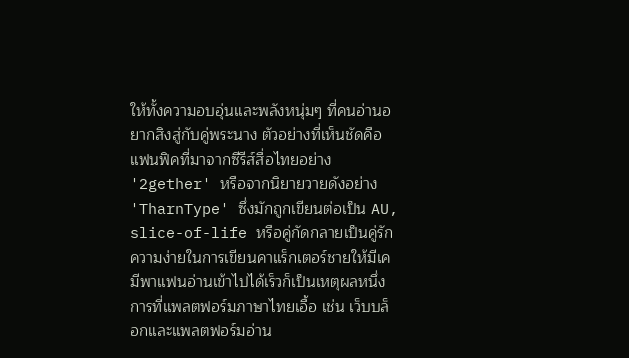ให้ทั้งความอบอุ่นและพลังหนุ่มๆ ที่คนอ่านอยากสิงสู่กับคู่พระนาง ตัวอย่างที่เห็นชัดคือแฟนฟิคที่มาจากซีรีส์สื่อไทยอย่าง '2gether' หรือจากนิยายวายดังอย่าง 'TharnType' ซึ่งมักถูกเขียนต่อเป็น AU, slice-of-life หรือคู่กัดกลายเป็นคู่รัก ความง่ายในการเขียนคาแร็กเตอร์ชายให้มีเคมีพาแฟนอ่านเข้าไปได้เร็วก็เป็นเหตุผลหนึ่ง
การที่แพลตฟอร์มภาษาไทยเอื้อ เช่น เว็บบล็อกและแพลตฟอร์มอ่าน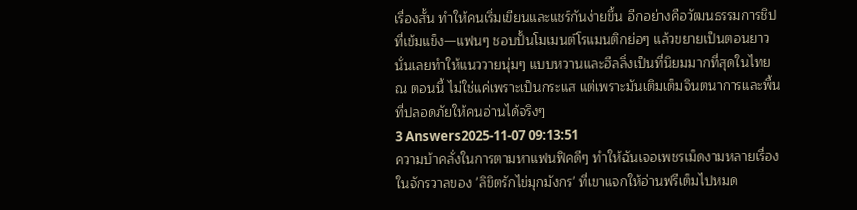เรื่องสั้น ทำให้คนเริ่มเขียนและแชร์กันง่ายขึ้น อีกอย่างคือวัฒนธรรมการชิปที่เข้มแข็ง—แฟนๆ ชอบปั้นโมเมนต์โรแมนติกย่อๆ แล้วขยายเป็นตอนยาว นั่นเลยทำให้แนววายนุ่มๆ แบบหวานและฮีลลิ่งเป็นที่นิยมมากที่สุดในไทย ณ ตอนนี้ ไม่ใช่แค่เพราะเป็นกระแส แต่เพราะมันเติมเต็มจินตนาการและพื้นที่ปลอดภัยให้คนอ่านได้จริงๆ
3 Answers2025-11-07 09:13:51
ความบ้าคลั่งในการตามหาแฟนฟิคดีๆ ทำให้ฉันเจอเพชรเม็ดงามหลายเรื่องในจักรวาลของ 'ลิขิตรักไข่มุกมังกร' ที่เขาแจกให้อ่านฟรีเต็มไปหมด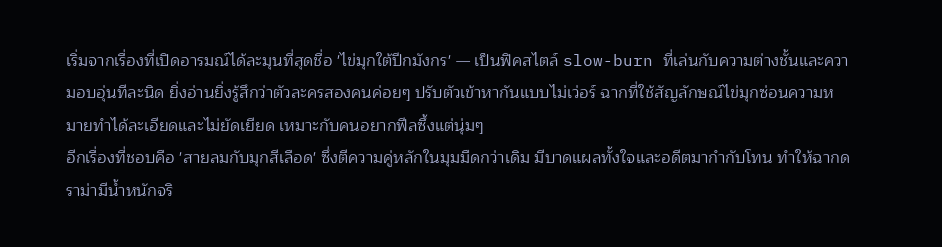เริ่มจากเรื่องที่เปิดอารมณ์ได้ละมุนที่สุดชื่อ 'ไข่มุกใต้ปีกมังกร' — เป็นฟิคสไตล์ slow-burn ที่เล่นกับความต่างชั้นและความอบอุ่นทีละนิด ยิ่งอ่านยิ่งรู้สึกว่าตัวละครสองคนค่อยๆ ปรับตัวเข้าหากันแบบไม่เว่อร์ ฉากที่ใช้สัญลักษณ์ไข่มุกซ่อนความหมายทำได้ละเอียดและไม่ยัดเยียด เหมาะกับคนอยากฟีลซึ้งแต่นุ่มๆ
อีกเรื่องที่ชอบคือ 'สายลมกับมุกสีเลือด' ซึ่งตีความคู่หลักในมุมมืดกว่าเดิม มีบาดแผลทั้งใจและอดีตมากำกับโทน ทำให้ฉากดราม่ามีน้ำหนักจริ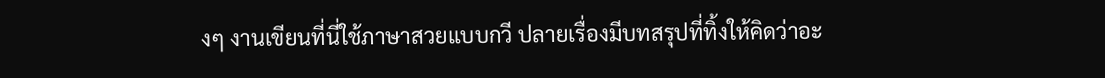งๆ งานเขียนที่นี่ใช้ภาษาสวยแบบกวี ปลายเรื่องมีบทสรุปที่ทิ้งให้คิดว่าอะ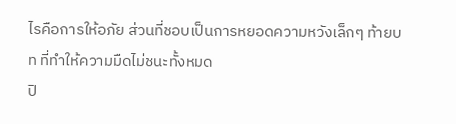ไรคือการให้อภัย ส่วนที่ชอบเป็นการหยอดความหวังเล็กๆ ท้ายบท ที่ทำให้ความมืดไม่ชนะทั้งหมด
ปิ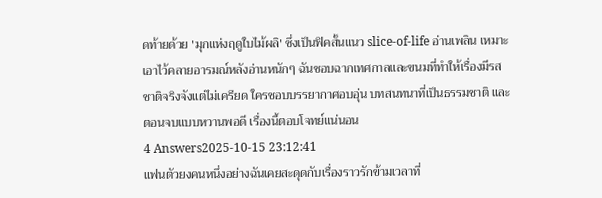ดท้ายด้วย 'มุกแห่งฤดูใบไม้ผลิ' ซึ่งเป็นฟิคสั้นแนว slice-of-life อ่านเพลิน เหมาะเอาไว้คลายอารมณ์หลังอ่านหนักๆ ฉันชอบฉากเทศกาลและขนมที่ทำให้เรื่องมีรสชาติจริงจังแต่ไม่เครียด ใครชอบบรรยากาศอบอุ่น บทสนทนาที่เป็นธรรมชาติ และตอนจบแบบหวานพอดี เรื่องนี้ตอบโจทย์แน่นอน
4 Answers2025-10-15 23:12:41
แฟนตัวยงคนหนึ่งอย่างฉันเคยสะดุดกับเรื่องราวรักข้ามเวลาที่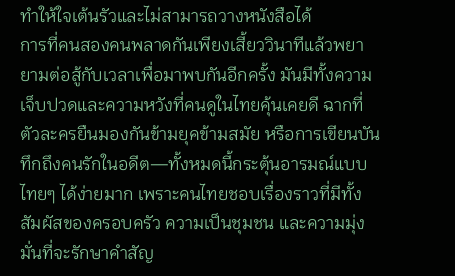ทำให้ใจเต้นรัวและไม่สามารถวางหนังสือได้
การที่คนสองคนพลาดกันเพียงเสี้ยววินาทีแล้วพยายามต่อสู้กับเวลาเพื่อมาพบกันอีกครั้ง มันมีทั้งความเจ็บปวดและความหวังที่คนดูในไทยคุ้นเคยดี ฉากที่ตัวละครยืนมองกันข้ามยุคข้ามสมัย หรือการเขียนบันทึกถึงคนรักในอดีต—ทั้งหมดนี้กระตุ้นอารมณ์แบบไทยๆ ได้ง่ายมาก เพราะคนไทยชอบเรื่องราวที่มีทั้งสัมผัสของครอบครัว ความเป็นชุมชน และความมุ่งมั่นที่จะรักษาคำสัญ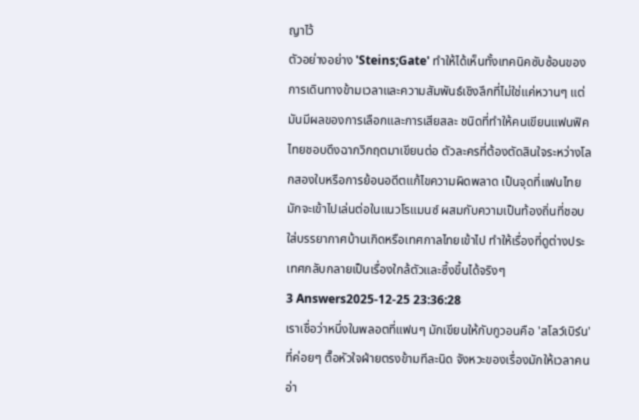ญาไว้
ตัวอย่างอย่าง 'Steins;Gate' ทำให้ได้เห็นทั้งเทคนิคซับซ้อนของการเดินทางข้ามเวลาและความสัมพันธ์เชิงลึกที่ไม่ใช่แค่หวานๆ แต่มันมีผลของการเลือกและการเสียสละ ชนิดที่ทำให้คนเขียนแฟนฟิคไทยชอบดึงฉากวิกฤตมาเขียนต่อ ตัวละครที่ต้องตัดสินใจระหว่างโลกสองใบหรือการย้อนอดีตแก้ไขความผิดพลาด เป็นจุดที่แฟนไทยมักจะเข้าไปเล่นต่อในแนวโรแมนซ์ ผสมกับความเป็นท้องถิ่นที่ชอบใส่บรรยากาศบ้านเกิดหรือเทศกาลไทยเข้าไป ทำให้เรื่องที่ดูต่างประเทศกลับกลายเป็นเรื่องใกล้ตัวและซึ้งขึ้นได้จริงๆ
3 Answers2025-12-25 23:36:28
เราเชื่อว่าหนึ่งในพลอตที่แฟนๆ มักเขียนให้กับกูวอนคือ 'สโลว์เบิร์น' ที่ค่อยๆ ตื๊อหัวใจฝ่ายตรงข้ามทีละนิด จังหวะของเรื่องมักให้เวลาคนอ่า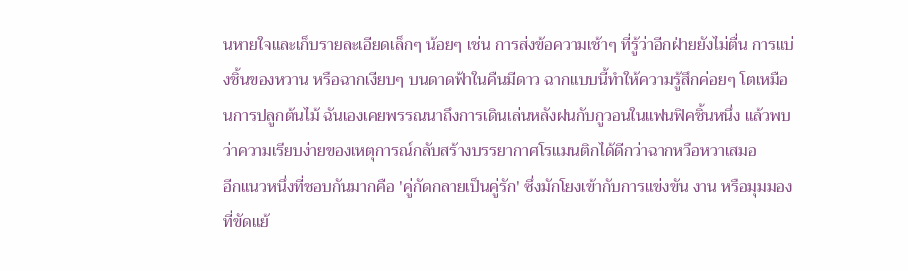นหายใจและเก็บรายละเอียดเล็กๆ น้อยๆ เช่น การส่งข้อความเช้าๆ ที่รู้ว่าอีกฝ่ายยังไม่ตื่น การแบ่งชิ้นของหวาน หรือฉากเงียบๆ บนดาดฟ้าในคืนมีดาว ฉากแบบนี้ทำให้ความรู้สึกค่อยๆ โตเหมือนการปลูกต้นไม้ ฉันเองเคยพรรณนาถึงการเดินเล่นหลังฝนกับกูวอนในแฟนฟิคชิ้นหนึ่ง แล้วพบว่าความเรียบง่ายของเหตุการณ์กลับสร้างบรรยากาศโรแมนติกได้ดีกว่าฉากหวือหวาเสมอ
อีกแนวหนึ่งที่ชอบกันมากคือ 'คู่กัดกลายเป็นคู่รัก' ซึ่งมักโยงเข้ากับการแข่งขัน งาน หรือมุมมองที่ขัดแย้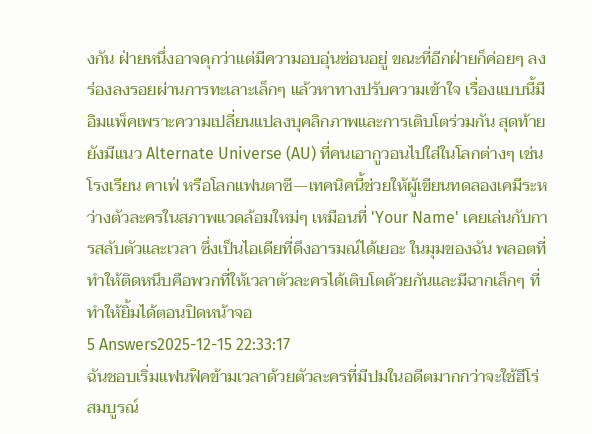งกัน ฝ่ายหนึ่งอาจดุกว่าแต่มีความอบอุ่นซ่อนอยู่ ขณะที่อีกฝ่ายก็ค่อยๆ ลงร่องลงรอยผ่านการทะเลาะเล็กๆ แล้วหาทางปรับความเข้าใจ เรื่องแบบนี้มีอิมแพ็คเพราะความเปลี่ยนแปลงบุคลิกภาพและการเติบโตร่วมกัน สุดท้ายยังมีแนว Alternate Universe (AU) ที่คนเอากูวอนไปใส่ในโลกต่างๆ เช่น โรงเรียน คาเฟ่ หรือโลกแฟนตาซี—เทคนิคนี้ช่วยให้ผู้เขียนทดลองเคมีระหว่างตัวละครในสภาพแวดล้อมใหม่ๆ เหมือนที่ 'Your Name' เคยเล่นกับการสลับตัวและเวลา ซึ่งเป็นไอเดียที่ดึงอารมณ์ได้เยอะ ในมุมของฉัน พลอตที่ทำให้ติดหนึบคือพวกที่ให้เวลาตัวละครได้เติบโตด้วยกันและมีฉากเล็กๆ ที่ทำให้ยิ้มได้ตอนปิดหน้าจอ
5 Answers2025-12-15 22:33:17
ฉันชอบเริ่มแฟนฟิคข้ามเวลาด้วยตัวละครที่มีปมในอดีตมากกว่าจะใช้ฮีโร่สมบูรณ์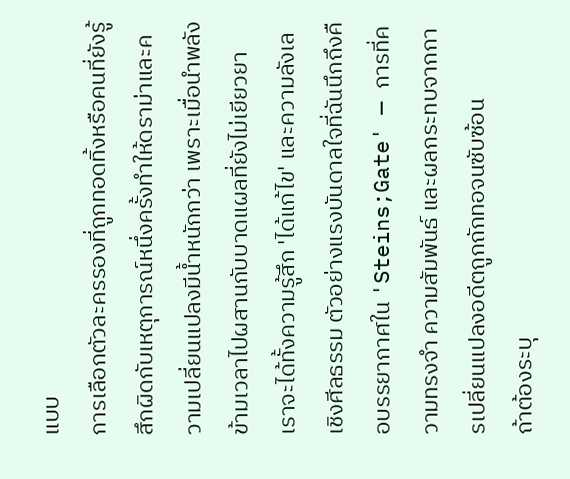แบบ
การเลือกตัวละครรองที่ถูกทอดทิ้งหรือคนที่ยังรู้สึกผิดกับเหตุการณ์หนึ่งครั้งทำให้ดราม่าและความเปลี่ยนแปลงมีน้ำหนักกว่า เพราะเมื่อนำพลังข้ามเวลาไปผสานกับบาดแผลที่ยังไม่เยียวยา เราจะได้ทั้งความรู้สึก 'ได้แก้ไข' และความลังเลเชิงศีลธรรม ตัวอย่างแรงบันดาลใจที่ฉันนึกถึงคือบรรยากาศใน 'Steins;Gate' — การที่ความทรงจำ ความสัมพันธ์ และผลกระทบจากการเปลี่ยนแปลงอดีตถูกถักทอจนซับซ้อน
ถ้าต้องระบุ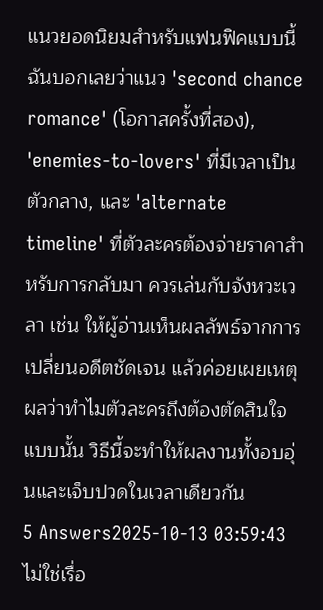แนวยอดนิยมสำหรับแฟนฟิคแบบนี้ ฉันบอกเลยว่าแนว 'second chance romance' (โอกาสครั้งที่สอง), 'enemies-to-lovers' ที่มีเวลาเป็นตัวกลาง, และ 'alternate timeline' ที่ตัวละครต้องจ่ายราคาสำหรับการกลับมา ควรเล่นกับจังหวะเวลา เช่น ให้ผู้อ่านเห็นผลลัพธ์จากการเปลี่ยนอดีตชัดเจน แล้วค่อยเผยเหตุผลว่าทำไมตัวละครถึงต้องตัดสินใจแบบนั้น วิธีนี้จะทำให้ผลงานทั้งอบอุ่นและเจ็บปวดในเวลาเดียวกัน
5 Answers2025-10-13 03:59:43
ไม่ใช่เรื่อ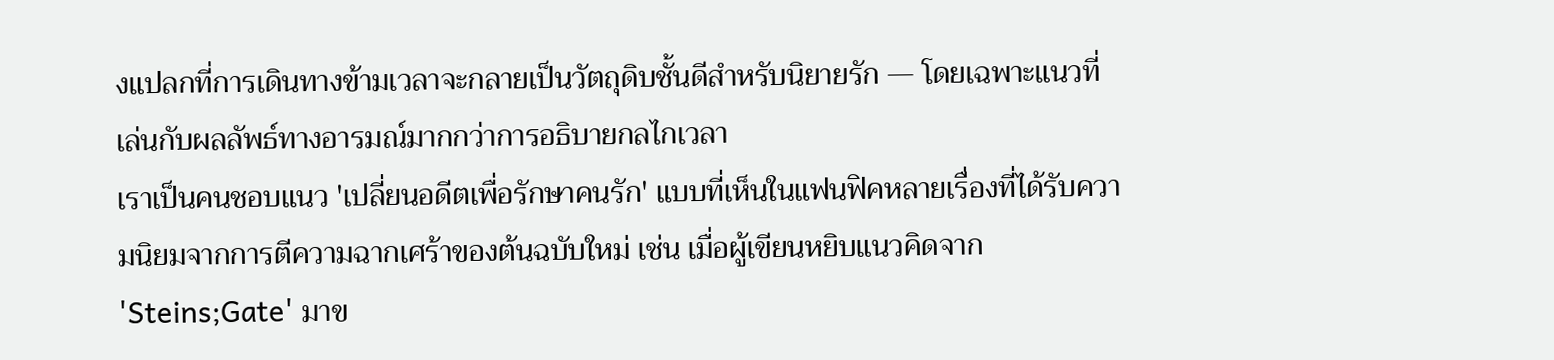งแปลกที่การเดินทางข้ามเวลาจะกลายเป็นวัตถุดิบชั้นดีสำหรับนิยายรัก — โดยเฉพาะแนวที่เล่นกับผลลัพธ์ทางอารมณ์มากกว่าการอธิบายกลไกเวลา
เราเป็นคนชอบแนว 'เปลี่ยนอดีตเพื่อรักษาคนรัก' แบบที่เห็นในแฟนฟิคหลายเรื่องที่ได้รับความนิยมจากการตีความฉากเศร้าของต้นฉบับใหม่ เช่น เมื่อผู้เขียนหยิบแนวคิดจาก 'Steins;Gate' มาข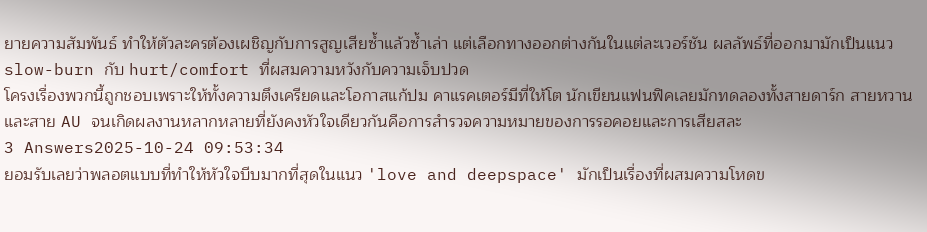ยายความสัมพันธ์ ทำให้ตัวละครต้องเผชิญกับการสูญเสียซ้ำแล้วซ้ำเล่า แต่เลือกทางออกต่างกันในแต่ละเวอร์ชัน ผลลัพธ์ที่ออกมามักเป็นแนว slow-burn กับ hurt/comfort ที่ผสมความหวังกับความเจ็บปวด
โครงเรื่องพวกนี้ถูกชอบเพราะให้ทั้งความตึงเครียดและโอกาสแก้ปม คาแรคเตอร์มีที่ให้โต นักเขียนแฟนฟิคเลยมักทดลองทั้งสายดาร์ก สายหวาน และสาย AU จนเกิดผลงานหลากหลายที่ยังคงหัวใจเดียวกันคือการสำรวจความหมายของการรอคอยและการเสียสละ
3 Answers2025-10-24 09:53:34
ยอมรับเลยว่าพลอตแบบที่ทำให้หัวใจบีบมากที่สุดในแนว 'love and deepspace' มักเป็นเรื่องที่ผสมความโหดข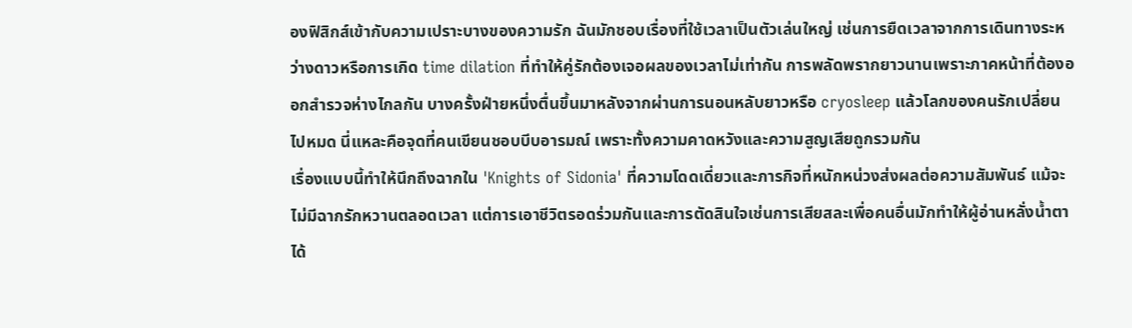องฟิสิกส์เข้ากับความเปราะบางของความรัก ฉันมักชอบเรื่องที่ใช้เวลาเป็นตัวเล่นใหญ่ เช่นการยืดเวลาจากการเดินทางระหว่างดาวหรือการเกิด time dilation ที่ทำให้คู่รักต้องเจอผลของเวลาไม่เท่ากัน การพลัดพรากยาวนานเพราะภาคหน้าที่ต้องออกสำรวจห่างไกลกัน บางครั้งฝ่ายหนึ่งตื่นขึ้นมาหลังจากผ่านการนอนหลับยาวหรือ cryosleep แล้วโลกของคนรักเปลี่ยนไปหมด นี่แหละคือจุดที่คนเขียนชอบบีบอารมณ์ เพราะทั้งความคาดหวังและความสูญเสียถูกรวมกัน
เรื่องแบบนี้ทำให้นึกถึงฉากใน 'Knights of Sidonia' ที่ความโดดเดี่ยวและภารกิจที่หนักหน่วงส่งผลต่อความสัมพันธ์ แม้จะไม่มีฉากรักหวานตลอดเวลา แต่การเอาชีวิตรอดร่วมกันและการตัดสินใจเช่นการเสียสละเพื่อคนอื่นมักทำให้ผู้อ่านหลั่งน้ำตาได้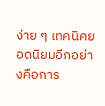ง่าย ๆ เทคนิคยอดนิยมอีกอย่างคือการ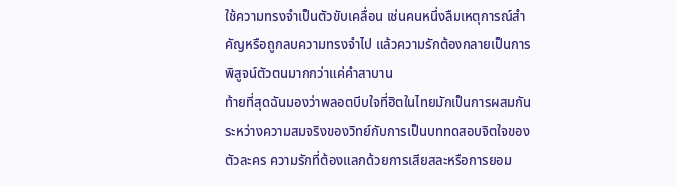ใช้ความทรงจำเป็นตัวขับเคลื่อน เช่นคนหนึ่งลืมเหตุการณ์สำคัญหรือถูกลบความทรงจำไป แล้วความรักต้องกลายเป็นการพิสูจน์ตัวตนมากกว่าแค่คำสาบาน
ท้ายที่สุดฉันมองว่าพลอตบีบใจที่ฮิตในไทยมักเป็นการผสมกันระหว่างความสมจริงของวิทย์กับการเป็นบททดสอบจิตใจของตัวละคร ความรักที่ต้องแลกด้วยการเสียสละหรือการยอม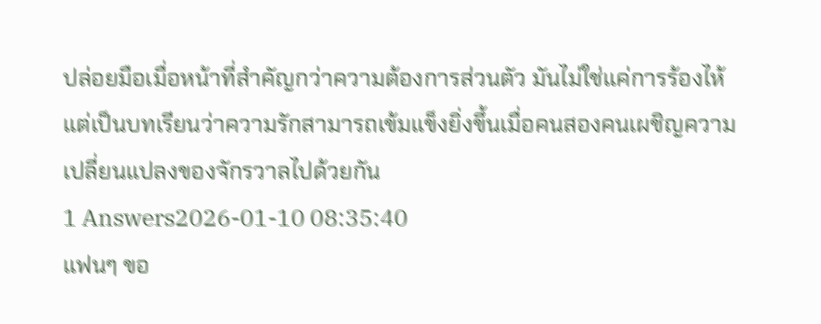ปล่อยมือเมื่อหน้าที่สำคัญกว่าความต้องการส่วนตัว มันไม่ใช่แค่การร้องไห้ แต่เป็นบทเรียนว่าความรักสามารถเข้มแข็งยิ่งขึ้นเมื่อคนสองคนเผชิญความเปลี่ยนแปลงของจักรวาลไปด้วยกัน
1 Answers2026-01-10 08:35:40
แฟนๆ ขอ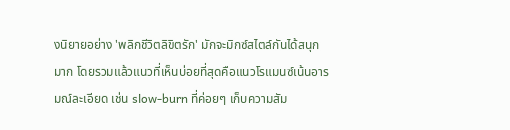งนิยายอย่าง 'พลิกชีวิตลิขิตรัก' มักจะมิกซ์สไตล์กันได้สนุกมาก โดยรวมแล้วแนวที่เห็นบ่อยที่สุดคือแนวโรแมนซ์เน้นอารมณ์ละเอียด เช่น slow-burn ที่ค่อยๆ เก็บความสัม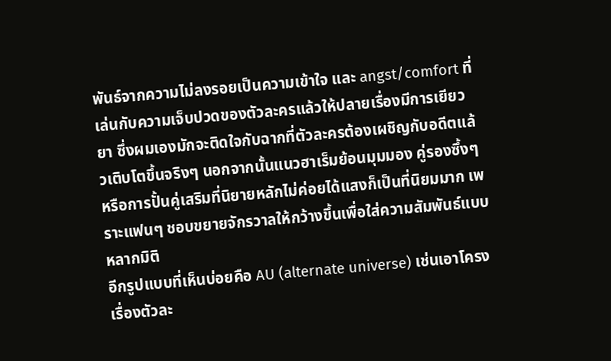พันธ์จากความไม่ลงรอยเป็นความเข้าใจ และ angst/comfort ที่เล่นกับความเจ็บปวดของตัวละครแล้วให้ปลายเรื่องมีการเยียวยา ซึ่งผมเองมักจะติดใจกับฉากที่ตัวละครต้องเผชิญกับอดีตแล้วเติบโตขึ้นจริงๆ นอกจากนั้นแนวฮาเร็มย้อนมุมมอง คู่รองซึ้งๆ หรือการปั้นคู่เสริมที่นิยายหลักไม่ค่อยได้แสงก็เป็นที่นิยมมาก เพราะแฟนๆ ชอบขยายจักรวาลให้กว้างขึ้นเพื่อใส่ความสัมพันธ์แบบหลากมิติ
อีกรูปแบบที่เห็นบ่อยคือ AU (alternate universe) เช่นเอาโครงเรื่องตัวละ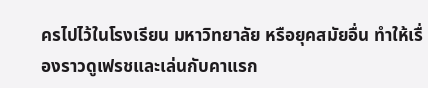ครไปไว้ในโรงเรียน มหาวิทยาลัย หรือยุคสมัยอื่น ทำให้เรื่องราวดูเฟรชและเล่นกับคาแรก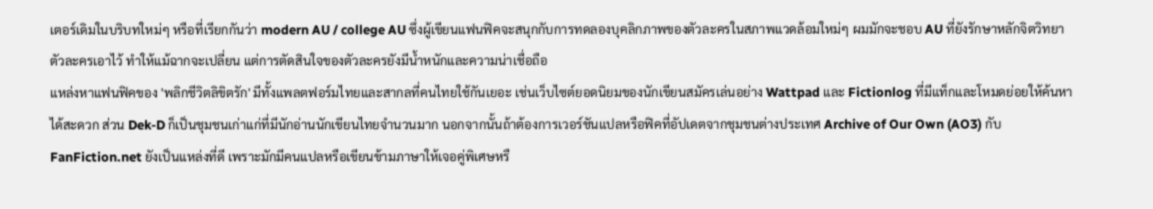เตอร์เดิมในบริบทใหม่ๆ หรือที่เรียกกันว่า modern AU / college AU ซึ่งผู้เขียนแฟนฟิคจะสนุกกับการทดลองบุคลิกภาพของตัวละครในสภาพแวดล้อมใหม่ๆ ผมมักจะชอบ AU ที่ยังรักษาหลักจิตวิทยาตัวละครเอาไว้ ทำให้แม้ฉากจะเปลี่ยน แต่การตัดสินใจของตัวละครยังมีน้ำหนักและความน่าเชื่อถือ
แหล่งหาแฟนฟิคของ 'พลิกชีวิตลิขิตรัก' มีทั้งแพลตฟอร์มไทยและสากลที่คนไทยใช้กันเยอะ เช่นเว็บไซต์ยอดนิยมของนักเขียนสมัครเล่นอย่าง Wattpad และ Fictionlog ที่มีแท็กและโหมดย่อยให้ค้นหาได้สะดวก ส่วน Dek-D ก็เป็นชุมชนเก่าแก่ที่มีนักอ่านนักเขียนไทยจำนวนมาก นอกจากนั้นถ้าต้องการเวอร์ชันแปลหรือฟิคที่อัปเดตจากชุมชนต่างประเทศ Archive of Our Own (AO3) กับ FanFiction.net ยังเป็นแหล่งที่ดี เพราะมักมีคนแปลหรือเขียนข้ามภาษาให้เจอคู่พิเศษหรื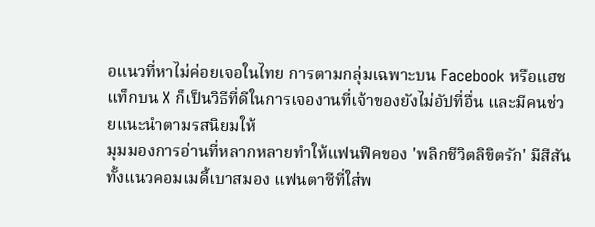อแนวที่หาไม่ค่อยเจอในไทย การตามกลุ่มเฉพาะบน Facebook หรือแฮชแท็กบน X ก็เป็นวิธีที่ดีในการเจองานที่เจ้าของยังไม่อัปที่อื่น และมีคนช่วยแนะนำตามรสนิยมให้
มุมมองการอ่านที่หลากหลายทำให้แฟนฟิคของ 'พลิกชีวิตลิขิตรัก' มีสีสัน ทั้งแนวคอมเมดี้เบาสมอง แฟนตาซีที่ใส่พ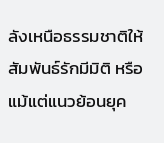ลังเหนือธรรมชาติให้สัมพันธ์รักมีมิติ หรือแม้แต่แนวย้อนยุค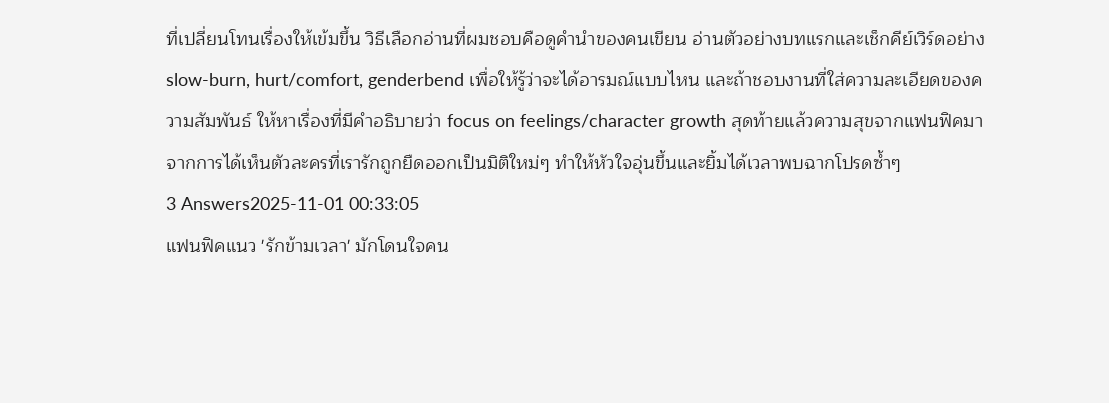ที่เปลี่ยนโทนเรื่องให้เข้มขึ้น วิธีเลือกอ่านที่ผมชอบคือดูคำนำของคนเขียน อ่านตัวอย่างบทแรกและเช็กคีย์เวิร์ดอย่าง slow-burn, hurt/comfort, genderbend เพื่อให้รู้ว่าจะได้อารมณ์แบบไหน และถ้าชอบงานที่ใส่ความละเอียดของความสัมพันธ์ ให้หาเรื่องที่มีคำอธิบายว่า focus on feelings/character growth สุดท้ายแล้วความสุขจากแฟนฟิคมาจากการได้เห็นตัวละครที่เรารักถูกยืดออกเป็นมิติใหม่ๆ ทำให้หัวใจอุ่นขึ้นและยิ้มได้เวลาพบฉากโปรดซ้ำๆ
3 Answers2025-11-01 00:33:05
แฟนฟิคแนว 'รักข้ามเวลา' มักโดนใจคน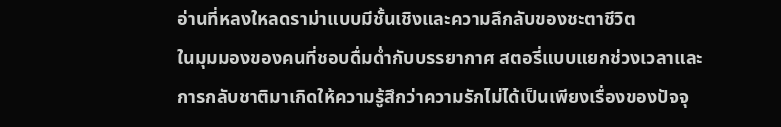อ่านที่หลงใหลดราม่าแบบมีชั้นเชิงและความลึกลับของชะตาชีวิต
ในมุมมองของคนที่ชอบดื่มด่ำกับบรรยากาศ สตอรี่แบบแยกช่วงเวลาและการกลับชาติมาเกิดให้ความรู้สึกว่าความรักไม่ได้เป็นเพียงเรื่องของปัจจุ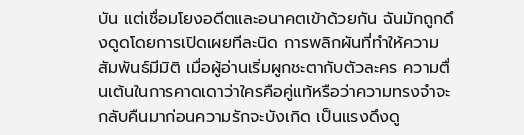บัน แต่เชื่อมโยงอดีตและอนาคตเข้าด้วยกัน ฉันมักถูกดึงดูดโดยการเปิดเผยทีละนิด การพลิกผันที่ทำให้ความสัมพันธ์มีมิติ เมื่อผู้อ่านเริ่มผูกชะตากับตัวละคร ความตื่นเต้นในการคาดเดาว่าใครคือคู่แท้หรือว่าความทรงจำจะกลับคืนมาก่อนความรักจะบังเกิด เป็นแรงดึงดู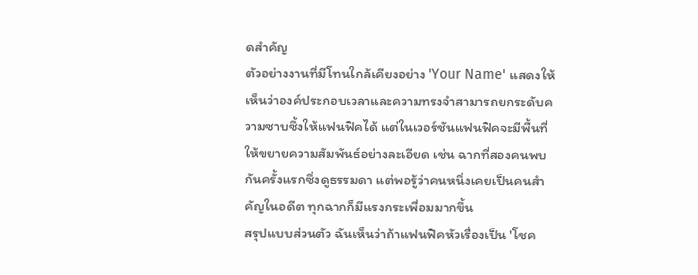ดสำคัญ
ตัวอย่างงานที่มีโทนใกล้เคียงอย่าง 'Your Name' แสดงให้เห็นว่าองค์ประกอบเวลาและความทรงจำสามารถยกระดับความซาบซึ้งให้แฟนฟิคได้ แต่ในเวอร์ชันแฟนฟิคจะมีพื้นที่ให้ขยายความสัมพันธ์อย่างละเอียด เช่น ฉากที่สองคนพบกันครั้งแรกซึ่งดูธรรมดา แต่พอรู้ว่าคนหนึ่งเคยเป็นคนสำคัญในอดีต ทุกฉากก็มีแรงกระเพื่อมมากขึ้น
สรุปแบบส่วนตัว ฉันเห็นว่าถ้าแฟนฟิคหัวเรื่องเป็น 'โชค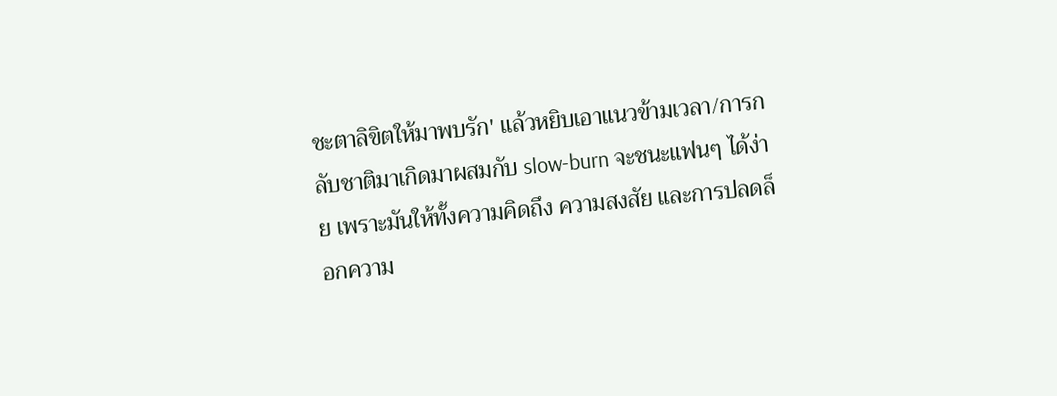ชะตาลิขิตให้มาพบรัก' แล้วหยิบเอาแนวข้ามเวลา/การกลับชาติมาเกิดมาผสมกับ slow-burn จะชนะแฟนๆ ได้ง่าย เพราะมันให้ทั้งความคิดถึง ความสงสัย และการปลดล็อกความ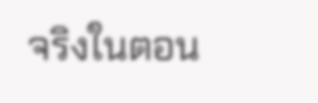จริงในตอน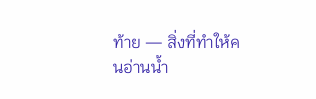ท้าย — สิ่งที่ทำให้คนอ่านน้ำ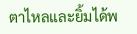ตาไหลและยิ้มได้พ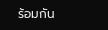ร้อมกัน